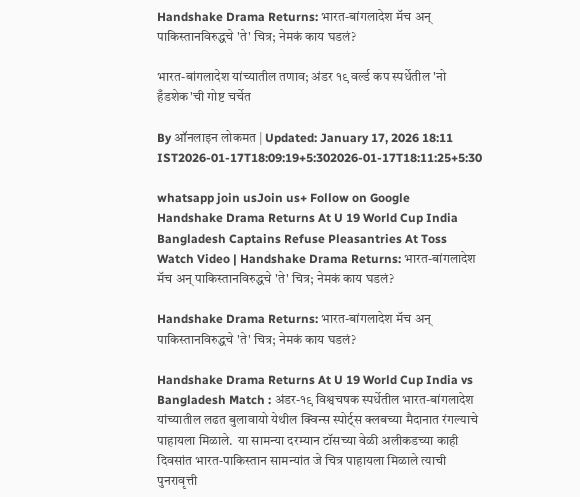Handshake Drama Returns: भारत-बांगलादेश मॅच अन् पाकिस्तानविरुद्धचे 'ते' चित्र; नेमकं काय घडलं?

भारत-बांगलादेश यांच्यातील तणाव; अंडर १९ वर्ल्ड कप स्पर्धेतील 'नो हँडशेक'ची गोष्ट चर्चेत

By ऑनलाइन लोकमत | Updated: January 17, 2026 18:11 IST2026-01-17T18:09:19+5:302026-01-17T18:11:25+5:30

whatsapp join usJoin us+ Follow on Google
Handshake Drama Returns At U 19 World Cup India Bangladesh Captains Refuse Pleasantries At Toss Watch Video | Handshake Drama Returns: भारत-बांगलादेश मॅच अन् पाकिस्तानविरुद्धचे 'ते' चित्र; नेमकं काय घडलं?

Handshake Drama Returns: भारत-बांगलादेश मॅच अन् पाकिस्तानविरुद्धचे 'ते' चित्र; नेमकं काय घडलं?

Handshake Drama Returns At U 19 World Cup India vs Bangladesh Match : अंडर-१९ विश्वचषक स्पर्धेतील भारत-बांगलादेश यांच्यातील लढत बुलावायो येथील क्विन्स स्पोर्ट्स क्लबच्या मैदानात रंगल्याचे पाहायला मिळाले.  या सामन्या दरम्यान टॉसच्या वेळी अलीकडच्या काही दिवसांत भारत-पाकिस्तान सामन्यांत जे चित्र पाहायला मिळाले त्याची पुनरावृत्ती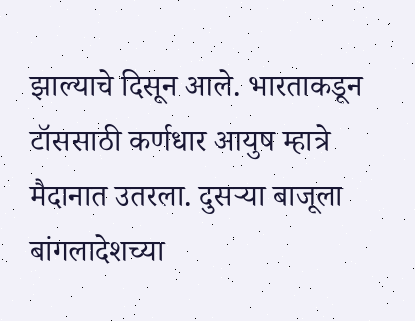झाल्याचे दिसून आले. भारताकडून टॉससाठी कर्णधार आयुष म्हात्रे मैदानात उतरला. दुसऱ्या बाजूला बांगलादेशच्या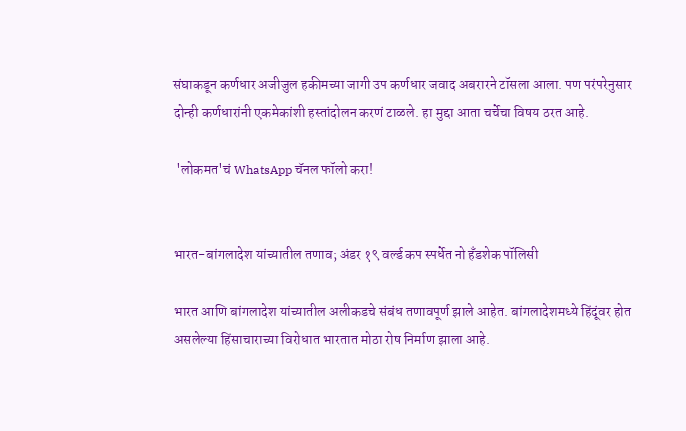संघाकडून कर्णधार अजीजुल हकीमच्या जागी उप कर्णधार जवाद अबरारने टॉसला आला. पण परंपरेनुसार दोन्ही कर्णधारांनी एकमेकांशी हस्तांदोलन करणं टाळले. हा मुद्दा आता चर्चेचा विषय ठरत आहे.

 'लोकमत'चं WhatsApp चॅनल फॉलो करा!


भारत-बांगलादेश यांच्यातील तणाव; अंडर १९ वर्ल्ड कप स्पर्धेत नो हँडशेक पॉलिसी

भारत आणि बांगलादेश यांच्यातील अलीकडचे संबंध तणावपूर्ण झाले आहेत. बांगलादेशमध्ये हिंदूंवर होत असलेल्या हिंसाचाराच्या विरोधात भारतात मोठा रोष निर्माण झाला आहे.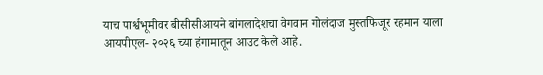याच पार्श्वभूमीवर बीसीसीआयने बांगलादेशचा वेगवान गोलंदाज मुस्तफिजूर रहमान याला  आयपीएल- २०२६ च्या हंगामातून आउट केले आहे.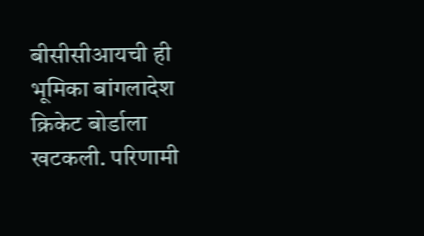बीसीसीआयची ही भूमिका बांगलादेश क्रिकेट बोर्डाला खटकली. परिणामी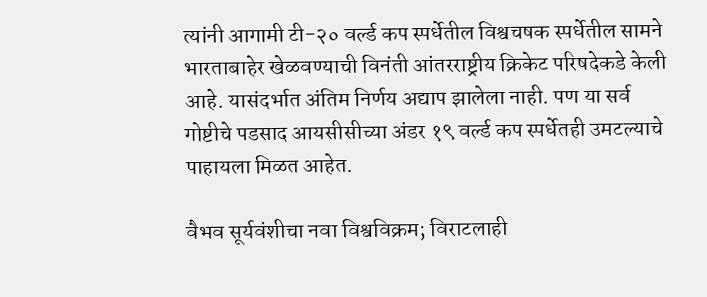त्यांनी आगामी टी-२० वर्ल्ड कप स्पर्धेतील विश्वचषक स्पर्धेतील सामने भारताबाहेर खेळवण्याची विनंती आंतरराष्ट्रीय क्रिकेट परिषदेकडे केली आहे. यासंदर्भात अंतिम निर्णय अद्याप झालेला नाही. पण या सर्व गोष्टीचे पडसाद आयसीसीच्या अंडर १९ वर्ल्ड कप स्पर्धेतही उमटल्याचे पाहायला मिळत आहेत.

वैभव सूर्यवंशीचा नवा विश्वविक्रम; विराटलाही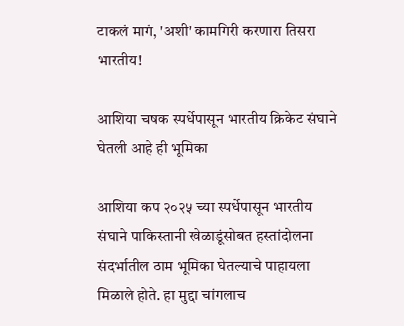टाकलं मागं, 'अशी' कामगिरी करणारा तिसरा भारतीय!

आशिया चषक स्पर्धेपासून भारतीय क्रिकेट संघाने घेतली आहे ही भूमिका

आशिया कप २०२५ च्या स्पर्धेपासून भारतीय संघाने पाकिस्तानी खेळाडूंसोबत हस्तांदोलना संदर्भातील ठाम भूमिका घेतल्याचे पाहायला मिळाले होते. हा मुद्दा चांगलाच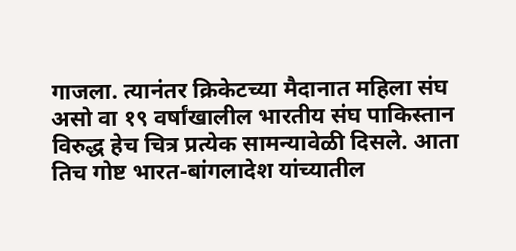गाजला. त्यानंतर क्रिकेटच्या मैदानात महिला संघ असो वा १९ वर्षांखालील भारतीय संघ पाकिस्तान विरुद्ध हेच चित्र प्रत्येक सामन्यावेळी दिसले. आता तिच गोष्ट भारत-बांगलादेश यांच्यातील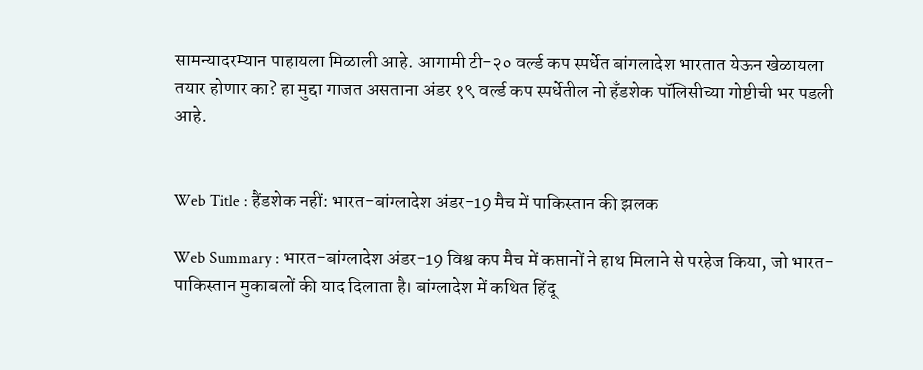सामन्यादरम्यान पाहायला मिळाली आहे. आगामी टी-२० वर्ल्ड कप स्पर्धेत बांगलादेश भारतात येऊन खेळायला तयार होणार का? हा मुद्दा गाजत असताना अंडर १९ वर्ल्ड कप स्पर्धेतील नो हँडशेक पॉलिसीच्या गोष्टीची भर पडली आहे.


Web Title : हैंडशेक नहीं: भारत-बांग्लादेश अंडर-19 मैच में पाकिस्तान की झलक

Web Summary : भारत-बांग्लादेश अंडर-19 विश्व कप मैच में कप्तानों ने हाथ मिलाने से परहेज किया, जो भारत-पाकिस्तान मुकाबलों की याद दिलाता है। बांग्लादेश में कथित हिंदू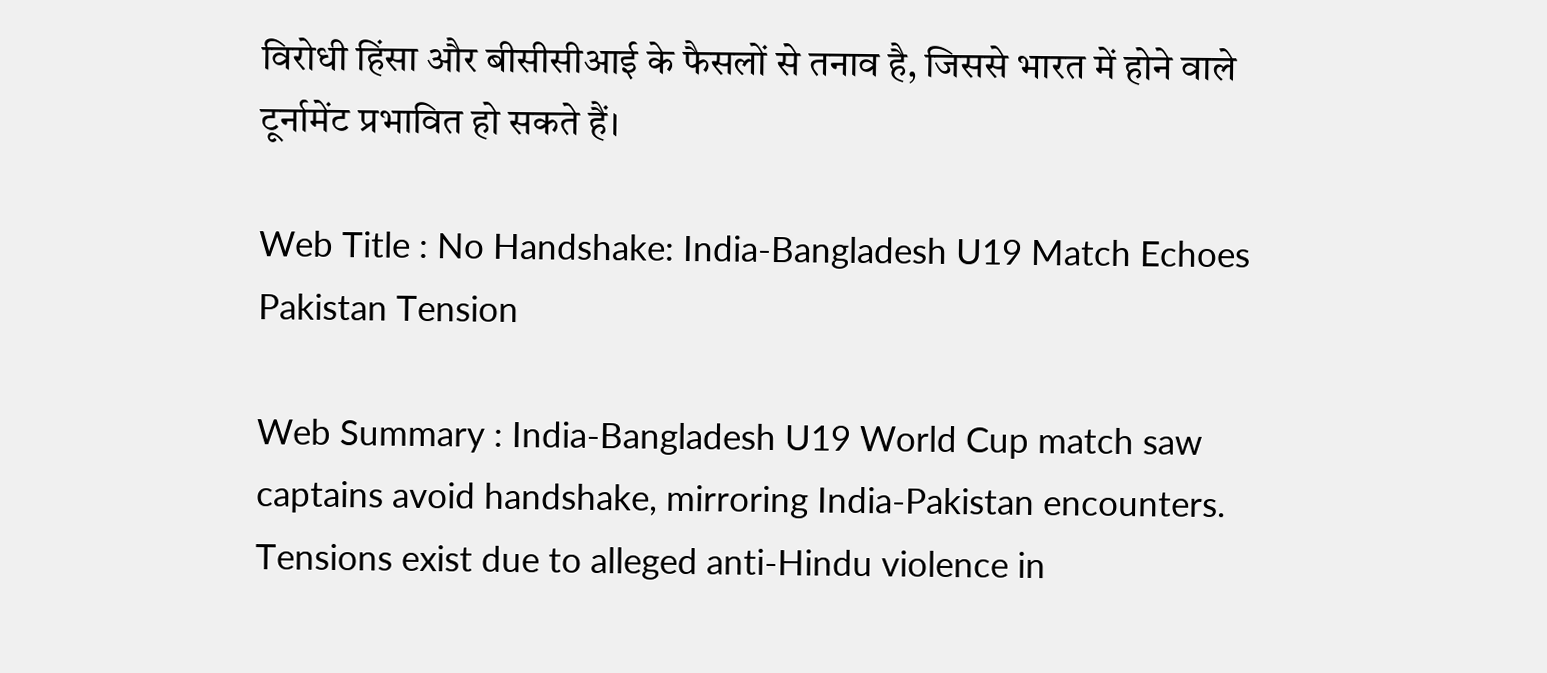विरोधी हिंसा और बीसीसीआई के फैसलों से तनाव है, जिससे भारत में होने वाले टूर्नामेंट प्रभावित हो सकते हैं।

Web Title : No Handshake: India-Bangladesh U19 Match Echoes Pakistan Tension

Web Summary : India-Bangladesh U19 World Cup match saw captains avoid handshake, mirroring India-Pakistan encounters. Tensions exist due to alleged anti-Hindu violence in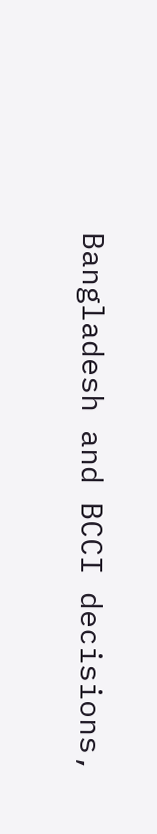Bangladesh and BCCI decisions,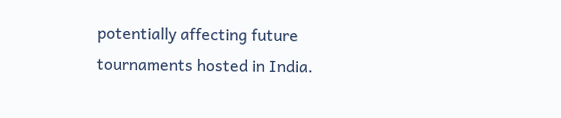potentially affecting future tournaments hosted in India.